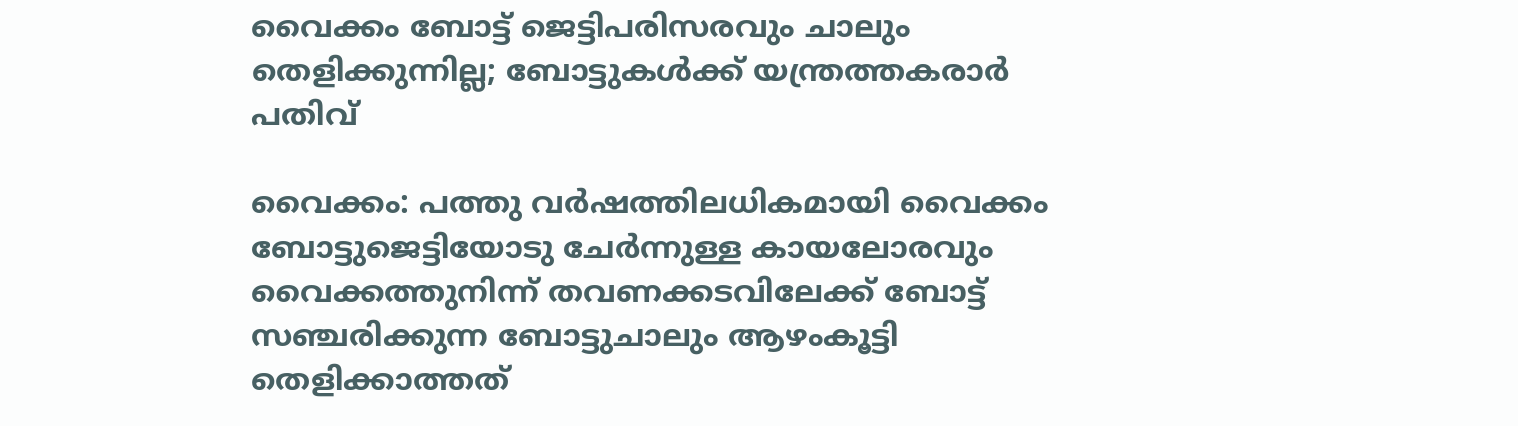വൈക്കം ബോട്ട് ജെട്ടിപരിസരവും ചാലും തെളിക്കുന്നില്ല; ബോട്ടുകൾക്ക് യന്ത്രത്തകരാർ പതിവ്

വൈക്കം: പത്തു വർഷത്തിലധികമായി വൈക്കം ബോട്ടുജെട്ടിയോടു ചേർന്നുള്ള കായലോരവും വൈക്കത്തുനിന്ന് തവണക്കടവിലേക്ക് ബോട്ട് സഞ്ചരിക്കുന്ന ബോട്ടുചാലും ആഴംകൂട്ടി തെളിക്കാത്തത്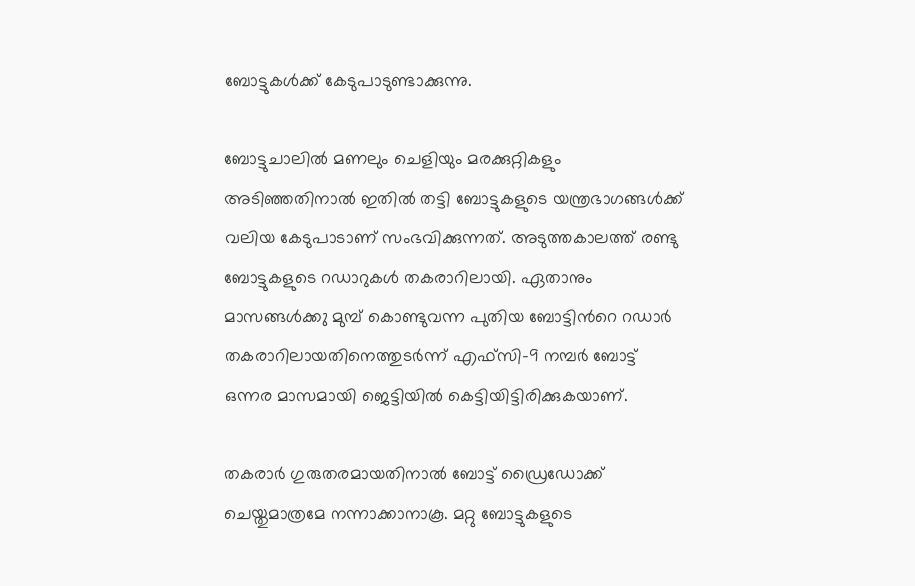ബോട്ടുകൾക്ക് കേടുപാടുണ്ടാക്കുന്നു.

ബോട്ടുചാലിൽ മണലും ചെളിയും മരക്കുറ്റികളും അടിഞ്ഞതിനാൽ ഇതിൽ തട്ടി ബോട്ടുകളുടെ യന്ത്രഭാഗങ്ങൾക്ക് വലിയ കേടുപാടാണ് സംഭവിക്കുന്നത്. അടുത്തകാലത്ത് രണ്ടു ബോട്ടുകളുടെ റഡാറുകൾ തകരാറിലായി. ഏതാനും മാസങ്ങൾക്ക‌ു മുമ്പ് കൊണ്ടുവന്ന പുതിയ ബോട്ടിന്‍റെ റഡാർ തകരാറിലായതിനെത്തുടർന്ന് എഫ്‌സി-9 നമ്പർ ബോട്ട് ഒന്നര മാസമായി ജെട്ടിയിൽ കെട്ടിയിട്ടിരിക്കുകയാണ്.

തകരാർ ഗുരുതരമായതിനാൽ ബോട്ട് ഡ്രൈഡോക്ക് ചെയ്തുമാത്രമേ നന്നാക്കാനാകൂ. മറ്റു ബോട്ടുകളുടെ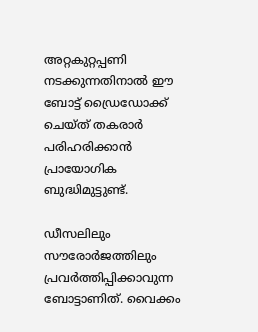അറ്റകുറ്റപ്പണി നടക്കുന്നതിനാൽ ഈ ബോട്ട് ഡ്രൈഡോക്ക് ചെയ്ത് തകരാർ പരിഹരിക്കാൻ പ്രായോഗിക ബുദ്ധിമുട്ടുണ്ട്.

ഡീസലിലും സൗരോർജത്തിലും പ്രവർത്തിപ്പിക്കാവുന്ന ബോട്ടാണിത്. വൈക്കം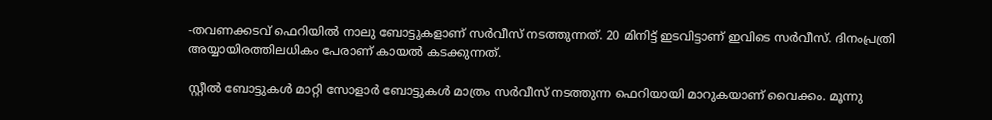-തവണക്കടവ് ഫെറിയിൽ നാലു ബോട്ടുകളാണ് സർവീസ് നടത്തുന്നത്. 20 മിനിട്ട് ഇടവിട്ടാണ് ഇവിടെ സർവീസ്. ദിനംപ്രത്രി അയ്യായിരത്തിലധികം പേരാണ് കായൽ കടക്കുന്നത്.

സ്റ്റീൽ ബോട്ടുകൾ മാറ്റി സോളാർ ബോട്ടുകൾ മാത്രം സർവീസ് നടത്തുന്ന ഫെറിയായി മാറുകയാണ് വൈക്കം. മൂന്നു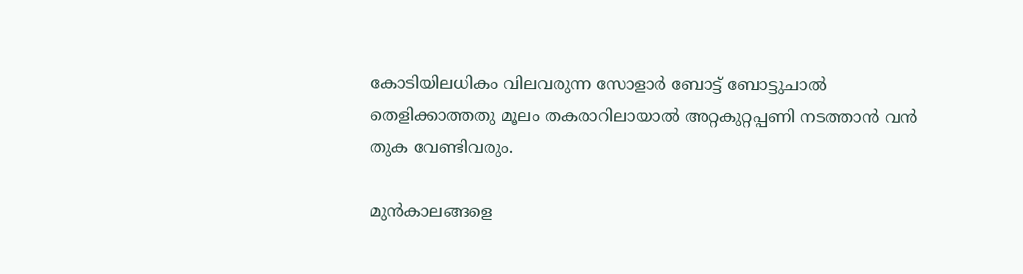കോടിയിലധികം വിലവരുന്ന സോളാർ ബോട്ട് ബോട്ടുചാൽ തെളിക്കാത്തതു മൂലം തകരാറിലായാൽ അറ്റകുറ്റപ്പണി നടത്താൻ വൻ തുക വേണ്ടിവരും.

മുൻകാലങ്ങളെ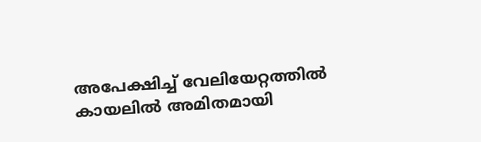അപേക്ഷിച്ച് വേലിയേറ്റത്തിൽ കായലിൽ അമിതമായി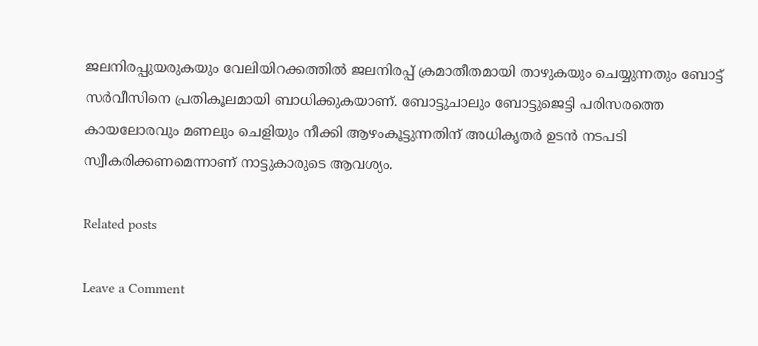ജലനിരപ്പുയരുകയും വേലിയിറക്കത്തിൽ ജലനിരപ്പ് ക്രമാതീതമായി താഴുകയും ചെയ്യുന്നതും ബോട്ട് സർവീസിനെ പ്രതികൂലമായി ബാധിക്കുകയാണ്. ബോട്ടുചാലും ബോട്ടുജെട്ടി പരിസരത്തെ കായലോരവും മണലും ചെളിയും നീക്കി ആഴംകൂട്ടുന്നതിന് അധികൃതർ ഉടൻ നടപടി സ്വീകരിക്കണമെന്നാണ് നാട്ടുകാരുടെ ആവശ്യം.

Related posts

Leave a Comment